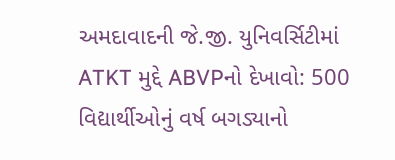અમદાવાદની જે.જી. યુનિવર્સિટીમાં ATKT મુદ્દે ABVPનો દેખાવો: 500 વિદ્યાર્થીઓનું વર્ષ બગડ્યાનો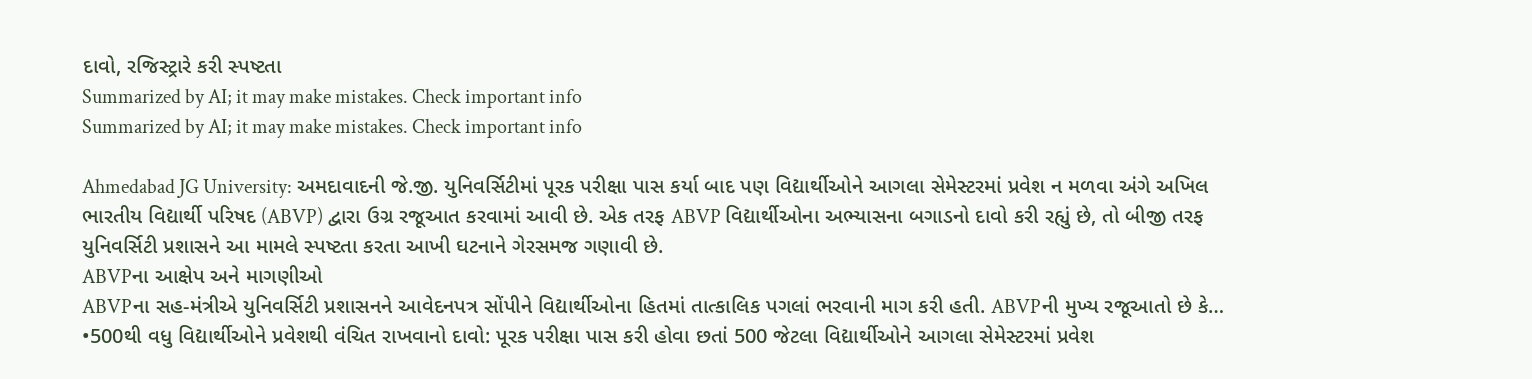દાવો, રજિસ્ટ્રારે કરી સ્પષ્ટતા
Summarized by AI; it may make mistakes. Check important info
Summarized by AI; it may make mistakes. Check important info

Ahmedabad JG University: અમદાવાદની જે.જી. યુનિવર્સિટીમાં પૂરક પરીક્ષા પાસ કર્યા બાદ પણ વિદ્યાર્થીઓને આગલા સેમેસ્ટરમાં પ્રવેશ ન મળવા અંગે અખિલ ભારતીય વિદ્યાર્થી પરિષદ (ABVP) દ્વારા ઉગ્ર રજૂઆત કરવામાં આવી છે. એક તરફ ABVP વિદ્યાર્થીઓના અભ્યાસના બગાડનો દાવો કરી રહ્યું છે, તો બીજી તરફ યુનિવર્સિટી પ્રશાસને આ મામલે સ્પષ્ટતા કરતા આખી ઘટનાને ગેરસમજ ગણાવી છે.
ABVPના આક્ષેપ અને માગણીઓ
ABVPના સહ-મંત્રીએ યુનિવર્સિટી પ્રશાસનને આવેદનપત્ર સોંપીને વિદ્યાર્થીઓના હિતમાં તાત્કાલિક પગલાં ભરવાની માગ કરી હતી. ABVPની મુખ્ય રજૂઆતો છે કે…
•500થી વધુ વિદ્યાર્થીઓને પ્રવેશથી વંચિત રાખવાનો દાવો: પૂરક પરીક્ષા પાસ કરી હોવા છતાં 500 જેટલા વિદ્યાર્થીઓને આગલા સેમેસ્ટરમાં પ્રવેશ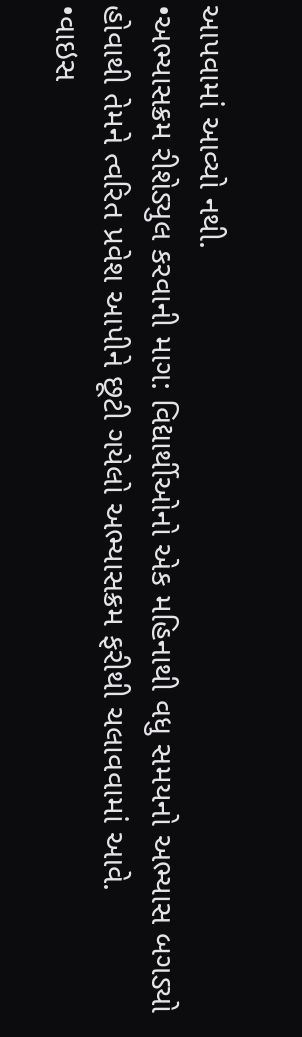આપવામાં આવ્યો નથી.
•અભ્યાસક્રમ રીશેડ્યુલ કરવાની માગ: વિદ્યાર્થીઓનો એક મહિનાથી વધુ સમયનો અભ્યાસ બગડ્યો હોવાથી તેમને ત્વરિત પ્રવેશ આપીને છૂટી ગયેલો અભ્યાસક્રમ ફરીથી ચલાવવામાં આવે.
•વાઇસ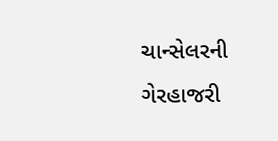ચાન્સેલરની ગેરહાજરી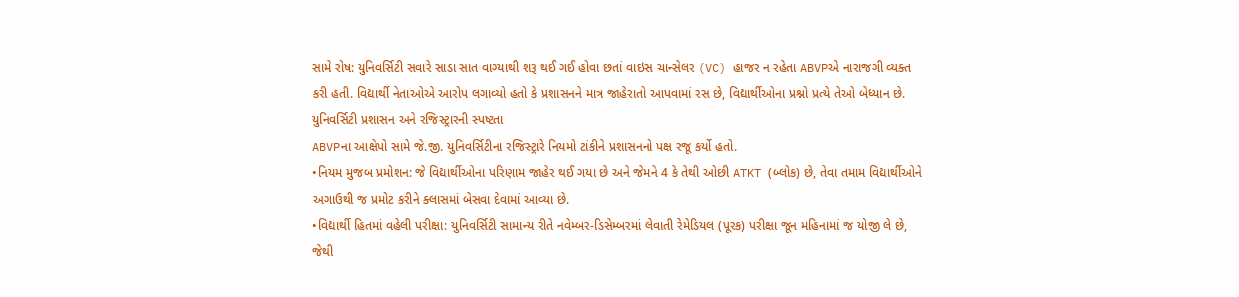સામે રોષ: યુનિવર્સિટી સવારે સાડા સાત વાગ્યાથી શરૂ થઈ ગઈ હોવા છતાં વાઇસ ચાન્સેલર (VC) હાજર ન રહેતા ABVPએ નારાજગી વ્યક્ત કરી હતી. વિદ્યાર્થી નેતાઓએ આરોપ લગાવ્યો હતો કે પ્રશાસનને માત્ર જાહેરાતો આપવામાં રસ છે, વિદ્યાર્થીઓના પ્રશ્નો પ્રત્યે તેઓ બેધ્યાન છે.
યુનિવર્સિટી પ્રશાસન અને રજિસ્ટ્રારની સ્પષ્ટતા
ABVPના આક્ષેપો સામે જે.જી. યુનિવર્સિટીના રજિસ્ટ્રારે નિયમો ટાંકીને પ્રશાસનનો પક્ષ રજૂ કર્યો હતો.
•નિયમ મુજબ પ્રમોશન: જે વિદ્યાર્થીઓના પરિણામ જાહેર થઈ ગયા છે અને જેમને 4 કે તેથી ઓછી ATKT (બ્લોક) છે, તેવા તમામ વિદ્યાર્થીઓને અગાઉથી જ પ્રમોટ કરીને ક્લાસમાં બેસવા દેવામાં આવ્યા છે.
•વિદ્યાર્થી હિતમાં વહેલી પરીક્ષા: યુનિવર્સિટી સામાન્ય રીતે નવેમ્બર-ડિસેમ્બરમાં લેવાતી રેમેડિયલ (પૂરક) પરીક્ષા જૂન મહિનામાં જ યોજી લે છે, જેથી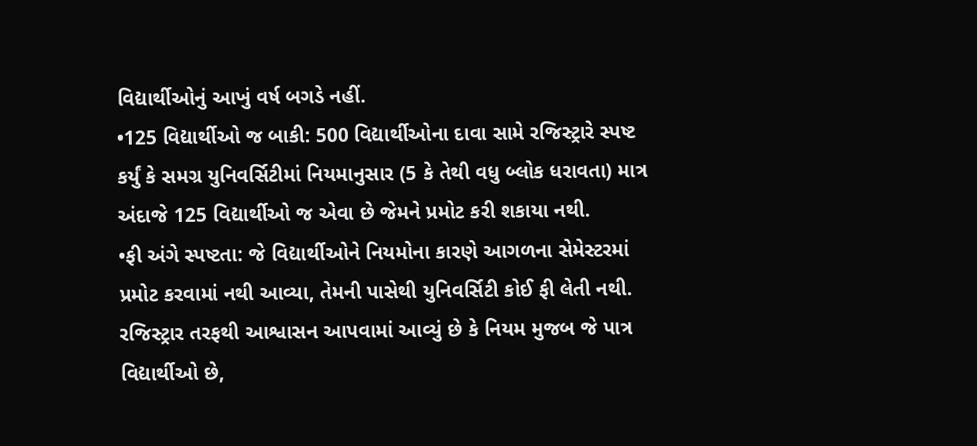વિદ્યાર્થીઓનું આખું વર્ષ બગડે નહીં.
•125 વિદ્યાર્થીઓ જ બાકી: 500 વિદ્યાર્થીઓના દાવા સામે રજિસ્ટ્રારે સ્પષ્ટ કર્યું કે સમગ્ર યુનિવર્સિટીમાં નિયમાનુસાર (5 કે તેથી વધુ બ્લોક ધરાવતા) માત્ર અંદાજે 125 વિદ્યાર્થીઓ જ એવા છે જેમને પ્રમોટ કરી શકાયા નથી.
•ફી અંગે સ્પષ્ટતા: જે વિદ્યાર્થીઓને નિયમોના કારણે આગળના સેમેસ્ટરમાં પ્રમોટ કરવામાં નથી આવ્યા, તેમની પાસેથી યુનિવર્સિટી કોઈ ફી લેતી નથી.
રજિસ્ટ્રાર તરફથી આશ્વાસન આપવામાં આવ્યું છે કે નિયમ મુજબ જે પાત્ર વિદ્યાર્થીઓ છે,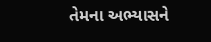તેમના અભ્યાસને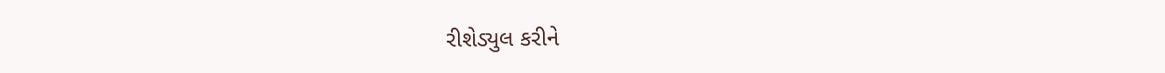રીશેડ્યુલ કરીને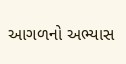આગળનો અભ્યાસ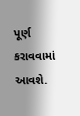પૂર્ણ કરાવવામાં આવશે.